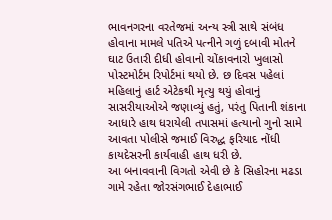ભાવનગરના વરતેજમાં અન્ય સ્ત્રી સાથે સંબંધ હોવાના મામલે પતિએ પત્નીને ગળું દબાવી મોતને ઘાટ ઉતારી દીધી હોવાનો ચોંકાવનારો ખુલાસો પોસ્ટમોર્ટમ રિપોર્ટમાં થયો છે. છ દિવસ પહેલાં મહિલાનું હાર્ટ એટેકથી મૃત્યુ થયું હોવાનું સાસરીયાઓએ જણાવ્યું હતું, પરંતુ પિતાની શંકાના આધારે હાથ ધરાયેલી તપાસમાં હત્યાનો ગુનો સામે આવતા પોલીસે જમાઈ વિરુદ્ધ ફરિયાદ નોંધી કાયદેસરની કાર્યવાહી હાથ ધરી છે.
આ બનાવવાની વિગતો એવી છે કે સિહોરના મઢડા ગામે રહેતા જોરસંગભાઈ દેહાભાઈ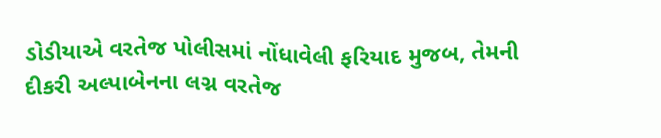ડોડીયાએ વરતેજ પોલીસમાં નોંધાવેલી ફરિયાદ મુજબ, તેમની દીકરી અલ્પાબેનના લગ્ન વરતેજ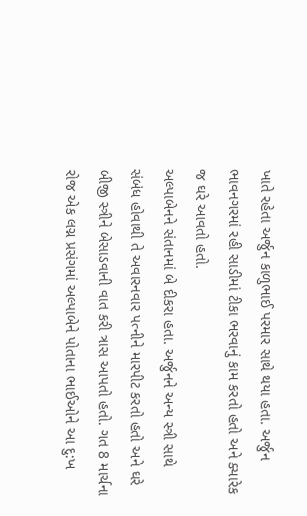ખાતે રહેતા અર્જુન કાળુભાઈ પરમાર સાથે થયા હતા. અર્જુન ભાવનગરમાં રહી સાડીમાં ટીકા ભરવાનું કામ કરતો હતો અને ક્યારેક જ ઘરે આવતો હતો.
અલ્પાબેનને સંતાનમાં બે દીકરા હતા. અર્જુનને અન્ય સ્ત્રી સાથે સંબંધ હોવાથી તે અવારનવાર પત્નીને મારપીટ કરતો હતો અને ઘરે બીજી સ્ત્રીને બેસાડવાની વાત કરી ત્રાસ આપતો હતો. ગત 8 માર્ચના રોજ એક લગ્ન પ્રસંગમાં અલ્પાબેને પોતાના ભાઈઓને આ દુ:ખ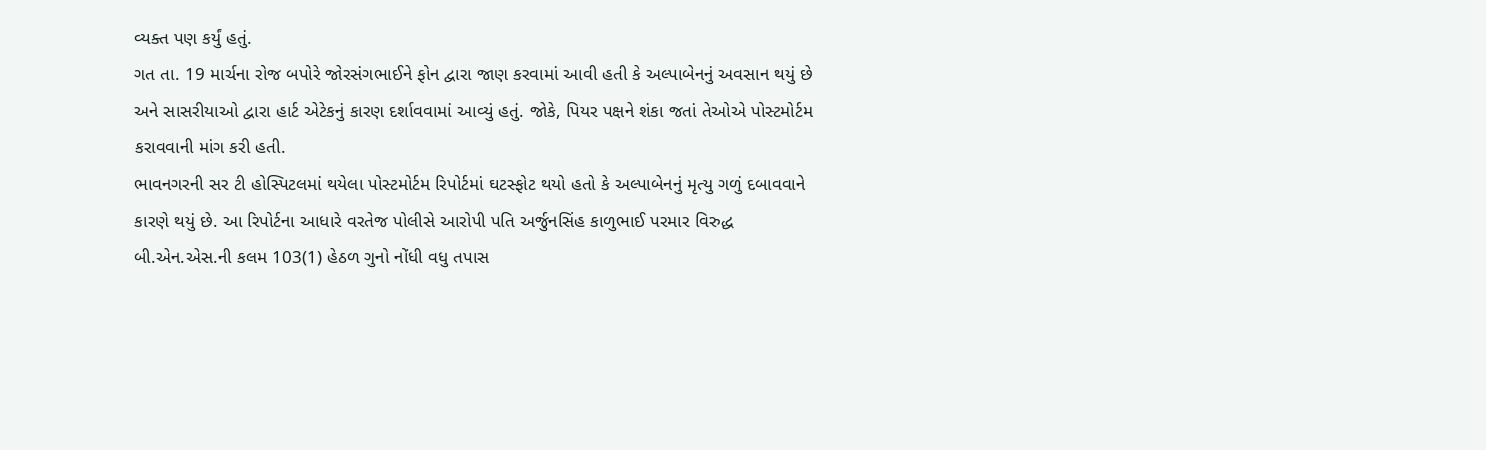વ્યક્ત પણ કર્યું હતું.
ગત તા. 19 માર્ચના રોજ બપોરે જોરસંગભાઈને ફોન દ્વારા જાણ કરવામાં આવી હતી કે અલ્પાબેનનું અવસાન થયું છે અને સાસરીયાઓ દ્વારા હાર્ટ એટેકનું કારણ દર્શાવવામાં આવ્યું હતું. જોકે, પિયર પક્ષને શંકા જતાં તેઓએ પોસ્ટમોર્ટમ કરાવવાની માંગ કરી હતી.
ભાવનગરની સર ટી હોસ્પિટલમાં થયેલા પોસ્ટમોર્ટમ રિપોર્ટમાં ઘટસ્ફોટ થયો હતો કે અલ્પાબેનનું મૃત્યુ ગળું દબાવવાને કારણે થયું છે. આ રિપોર્ટના આધારે વરતેજ પોલીસે આરોપી પતિ અર્જુનસિંહ કાળુભાઈ પરમાર વિરુદ્ધ બી.એન.એસ.ની કલમ 103(1) હેઠળ ગુનો નોંધી વધુ તપાસ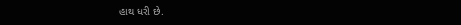હાથ ધરી છે.